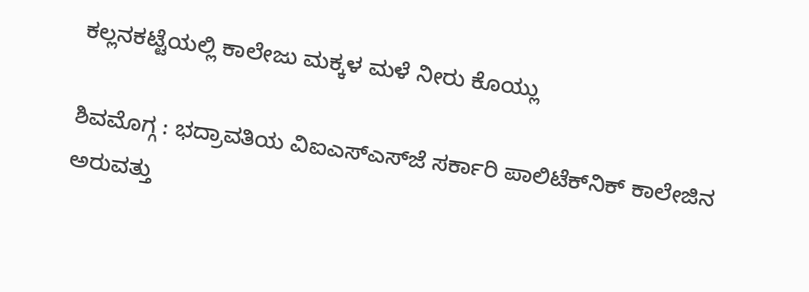ಕಲ್ಲನಕಟ್ಟೆಯಲ್ಲಿ ಕಾಲೇಜು ಮಕ್ಕಳ ಮಳೆ ನೀರು ಕೊಯ್ಲು

ಶಿವಮೊಗ್ಗ : ಭದ್ರಾವತಿಯ ವಿಐಎಸ್‌ಎಸ್‌ಜೆ ಸರ್ಕಾರಿ ಪಾಲಿಟೆಕ್‌ನಿಕ್‌ ಕಾಲೇಜಿನ ಅರುವತ್ತು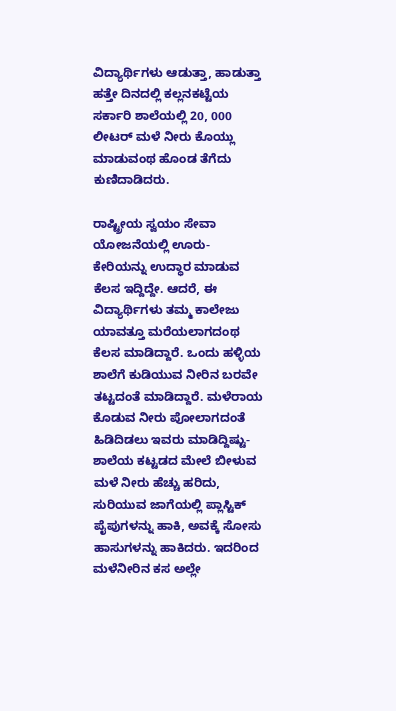ವಿದ್ಯಾರ್ಥಿಗಳು ಆಡುತ್ತಾ, ಹಾಡುತ್ತಾ ಹತ್ತೇ ದಿನದಲ್ಲಿ ಕಲ್ಲನಕಟ್ಟೆಯ ಸರ್ಕಾರಿ ಶಾಲೆಯಲ್ಲಿ 20, 000 ಲೀಟರ್‌ ಮಳೆ ನೀರು ಕೊಯ್ಲು ಮಾಡುವಂಥ ಹೊಂಡ ತೆಗೆದು ಕುಣಿದಾಡಿದರು.

ರಾಷ್ಟ್ರೀಯ ಸ್ವಯಂ ಸೇವಾ ಯೋಜನೆಯಲ್ಲಿ ಊರು- ಕೇರಿಯನ್ನು ಉದ್ಧಾರ ಮಾಡುವ ಕೆಲಸ ಇದ್ದಿದ್ದೇ. ಆದರೆ, ಈ ವಿದ್ಯಾರ್ಥಿಗಳು ತಮ್ಮ ಕಾಲೇಜು ಯಾವತ್ತೂ ಮರೆಯಲಾಗದಂಥ ಕೆಲಸ ಮಾಡಿದ್ದಾರೆ. ಒಂದು ಹಳ್ಳಿಯ ಶಾಲೆಗೆ ಕುಡಿಯುವ ನೀರಿನ ಬರವೇ ತಟ್ಟದಂತೆ ಮಾಡಿದ್ದಾರೆ. ಮಳೆರಾಯ ಕೊಡುವ ನೀರು ಪೋಲಾಗದಂತೆ ಹಿಡಿದಿಡಲು ಇವರು ಮಾಡಿದ್ದಿಷ್ಟು- ಶಾಲೆಯ ಕಟ್ಟಡದ ಮೇಲೆ ಬೀಳುವ ಮಳೆ ನೀರು ಹೆಚ್ಚು ಹರಿದು, ಸುರಿಯುವ ಜಾಗೆಯಲ್ಲಿ ಪ್ಲಾಸ್ಟಿಕ್‌ ಪೈಪುಗಳನ್ನು ಹಾಕಿ, ಅವಕ್ಕೆ ಸೋಸು ಹಾಸುಗಳನ್ನು ಹಾಕಿದರು. ಇದರಿಂದ ಮಳೆನೀರಿನ ಕಸ ಅಲ್ಲೇ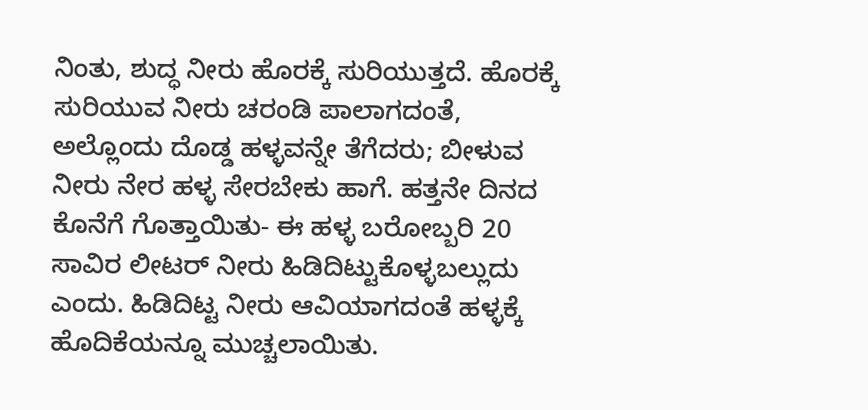ನಿಂತು, ಶುದ್ಧ ನೀರು ಹೊರಕ್ಕೆ ಸುರಿಯುತ್ತದೆ. ಹೊರಕ್ಕೆ ಸುರಿಯುವ ನೀರು ಚರಂಡಿ ಪಾಲಾಗದಂತೆ, ಅಲ್ಲೊಂದು ದೊಡ್ಡ ಹಳ್ಳವನ್ನೇ ತೆಗೆದರು; ಬೀಳುವ ನೀರು ನೇರ ಹಳ್ಳ ಸೇರಬೇಕು ಹಾಗೆ. ಹತ್ತನೇ ದಿನದ ಕೊನೆಗೆ ಗೊತ್ತಾಯಿತು- ಈ ಹಳ್ಳ ಬರೋಬ್ಬರಿ 20 ಸಾವಿರ ಲೀಟರ್‌ ನೀರು ಹಿಡಿದಿಟ್ಟುಕೊಳ್ಳಬಲ್ಲುದು ಎಂದು. ಹಿಡಿದಿಟ್ಟ ನೀರು ಆವಿಯಾಗದಂತೆ ಹಳ್ಳಕ್ಕೆ ಹೊದಿಕೆಯನ್ನೂ ಮುಚ್ಚಲಾಯಿತು.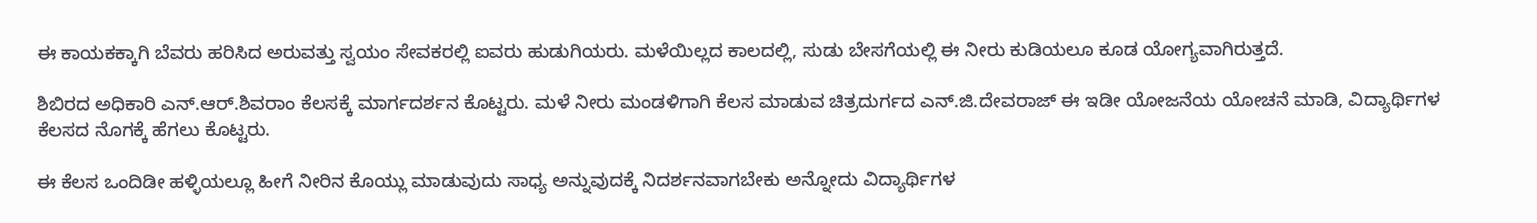ಈ ಕಾಯಕಕ್ಕಾಗಿ ಬೆವರು ಹರಿಸಿದ ಅರುವತ್ತು ಸ್ವಯಂ ಸೇವಕರಲ್ಲಿ ಐವರು ಹುಡುಗಿಯರು. ಮಳೆಯಿಲ್ಲದ ಕಾಲದಲ್ಲಿ, ಸುಡು ಬೇಸಗೆಯಲ್ಲಿ ಈ ನೀರು ಕುಡಿಯಲೂ ಕೂಡ ಯೋಗ್ಯವಾಗಿರುತ್ತದೆ.

ಶಿಬಿರದ ಅಧಿಕಾರಿ ಎನ್‌.ಆರ್‌.ಶಿವರಾಂ ಕೆಲಸಕ್ಕೆ ಮಾರ್ಗದರ್ಶನ ಕೊಟ್ಟರು. ಮಳೆ ನೀರು ಮಂಡಳಿಗಾಗಿ ಕೆಲಸ ಮಾಡುವ ಚಿತ್ರದುರ್ಗದ ಎನ್‌.ಜಿ.ದೇವರಾಜ್‌ ಈ ಇಡೀ ಯೋಜನೆಯ ಯೋಚನೆ ಮಾಡಿ, ವಿದ್ಯಾರ್ಥಿಗಳ ಕೆಲಸದ ನೊಗಕ್ಕೆ ಹೆಗಲು ಕೊಟ್ಟರು.

ಈ ಕೆಲಸ ಒಂದಿಡೀ ಹಳ್ಳಿಯಲ್ಲೂ ಹೀಗೆ ನೀರಿನ ಕೊಯ್ಲು ಮಾಡುವುದು ಸಾಧ್ಯ ಅನ್ನುವುದಕ್ಕೆ ನಿದರ್ಶನವಾಗಬೇಕು ಅನ್ನೋದು ವಿದ್ಯಾರ್ಥಿಗಳ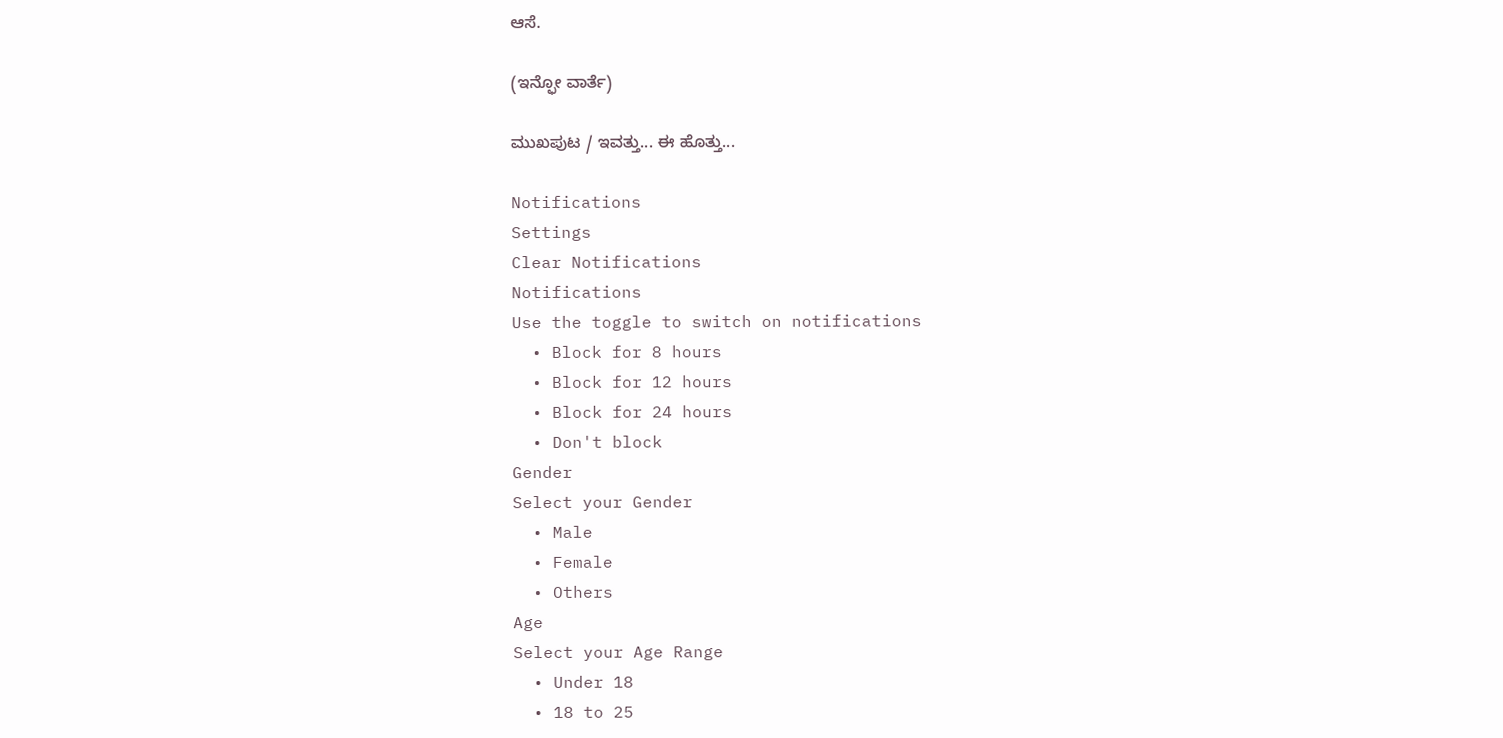ಆಸೆ.

(ಇನ್ಫೋ ವಾರ್ತೆ)

ಮುಖಪುಟ / ಇವತ್ತು... ಈ ಹೊತ್ತು...

Notifications
Settings
Clear Notifications
Notifications
Use the toggle to switch on notifications
  • Block for 8 hours
  • Block for 12 hours
  • Block for 24 hours
  • Don't block
Gender
Select your Gender
  • Male
  • Female
  • Others
Age
Select your Age Range
  • Under 18
  • 18 to 25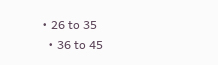• 26 to 35
  • 36 to 45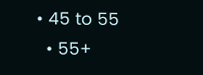• 45 to 55
  • 55+